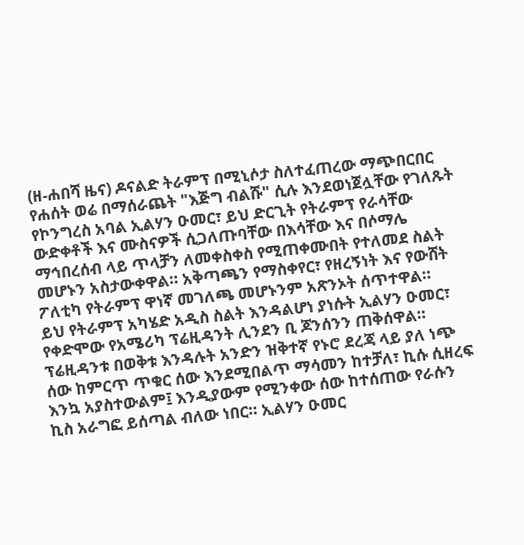(ዘ-ሐበሻ ዜና) ዶናልድ ትራምፕ በሚኒሶታ ስለተፈጠረው ማጭበርበር የሐሰት ወሬ በማሰራጨት "እጅግ ብልሹ" ሲሉ እንደወነጀሏቸው የገለጹት የኮንግረስ አባል ኢልሃን ዑመር፣ ይህ ድርጊት የትራምፕ የራሳቸው ውድቀቶች እና ሙስናዎች ሲጋለጡባቸው በእሳቸው እና በሶማሌ ማኅበረሰብ ላይ ጥላቻን ለመቀስቀስ የሚጠቀሙበት የተለመደ ስልት መሆኑን አስታውቀዋል። አቅጣጫን የማስቀየር፣ የዘረኝነት እና የውሸት ፖለቲካ የትራምፕ ዋነኛ መገለጫ መሆኑንም አጽንኦት ሰጥተዋል።
ይህ የትራምፕ አካሄድ አዲስ ስልት እንዳልሆነ ያነሱት ኢልሃን ዑመር፣ የቀድሞው የአሜሪካ ፕሬዚዳንት ሊንደን ቢ ጆንሰንን ጠቅሰዋል። ፕሬዚዳንቱ በወቅቱ እንዳሉት አንድን ዝቅተኛ የኑሮ ደረጃ ላይ ያለ ነጭ ሰው ከምርጥ ጥቁር ሰው እንደሚበልጥ ማሳመን ከተቻለ፣ ኪሱ ሲዘረፍ እንኳ አያስተውልም፤ እንዲያውም የሚንቀው ሰው ከተሰጠው የራሱን ኪስ አራግፎ ይሰጣል ብለው ነበር። ኢልሃን ዑመር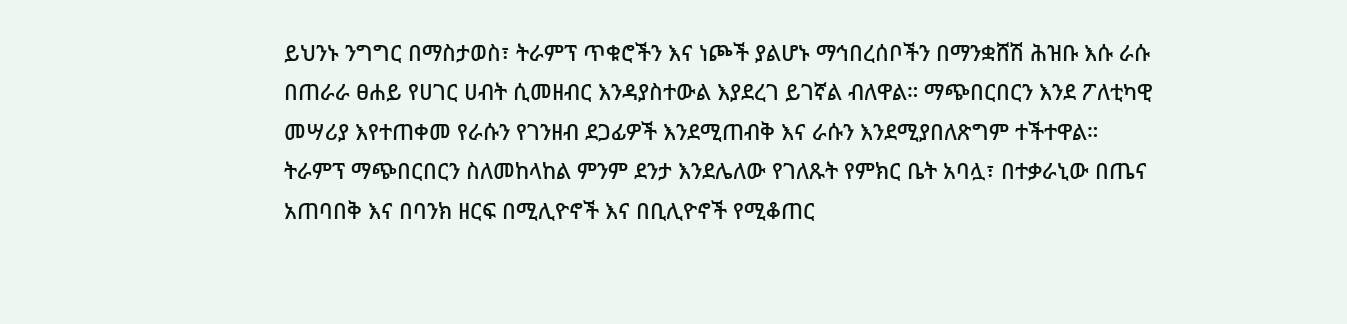ይህንኑ ንግግር በማስታወስ፣ ትራምፕ ጥቁሮችን እና ነጮች ያልሆኑ ማኅበረሰቦችን በማንቋሸሽ ሕዝቡ እሱ ራሱ በጠራራ ፀሐይ የሀገር ሀብት ሲመዘብር እንዳያስተውል እያደረገ ይገኛል ብለዋል። ማጭበርበርን እንደ ፖለቲካዊ መሣሪያ እየተጠቀመ የራሱን የገንዘብ ደጋፊዎች እንደሚጠብቅ እና ራሱን እንደሚያበለጽግም ተችተዋል።
ትራምፕ ማጭበርበርን ስለመከላከል ምንም ደንታ እንደሌለው የገለጹት የምክር ቤት አባሏ፣ በተቃራኒው በጤና አጠባበቅ እና በባንክ ዘርፍ በሚሊዮኖች እና በቢሊዮኖች የሚቆጠር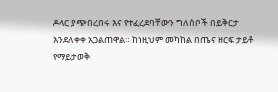ዶላር ያጭበረበሩ እና የተፈረደባቸውን ግለሰቦች በይቅርታ እንደለቀቀ አጋልጠዋል። ከነዚህም መካከል በጤና ዘርፍ ታይቶ የማይታወቅ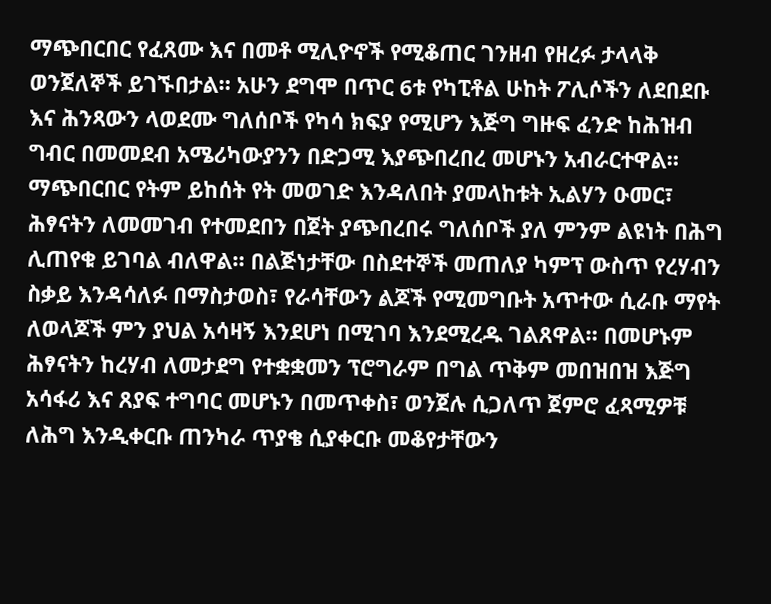ማጭበርበር የፈጸሙ እና በመቶ ሚሊዮኖች የሚቆጠር ገንዘብ የዘረፉ ታላላቅ ወንጀለኞች ይገኙበታል። አሁን ደግሞ በጥር 6ቱ የካፒቶል ሁከት ፖሊሶችን ለደበደቡ እና ሕንጻውን ላወደሙ ግለሰቦች የካሳ ክፍያ የሚሆን እጅግ ግዙፍ ፈንድ ከሕዝብ ግብር በመመደብ አሜሪካውያንን በድጋሚ እያጭበረበረ መሆኑን አብራርተዋል።
ማጭበርበር የትም ይከሰት የት መወገድ እንዳለበት ያመላከቱት ኢልሃን ዑመር፣ ሕፃናትን ለመመገብ የተመደበን በጀት ያጭበረበሩ ግለሰቦች ያለ ምንም ልዩነት በሕግ ሊጠየቁ ይገባል ብለዋል። በልጅነታቸው በስደተኞች መጠለያ ካምፕ ውስጥ የረሃብን ስቃይ እንዳሳለፉ በማስታወስ፣ የራሳቸውን ልጆች የሚመግቡት አጥተው ሲራቡ ማየት ለወላጆች ምን ያህል አሳዛኝ እንደሆነ በሚገባ እንደሚረዱ ገልጸዋል። በመሆኑም ሕፃናትን ከረሃብ ለመታደግ የተቋቋመን ፕሮግራም በግል ጥቅም መበዝበዝ እጅግ አሳፋሪ እና ጸያፍ ተግባር መሆኑን በመጥቀስ፣ ወንጀሉ ሲጋለጥ ጀምሮ ፈጻሚዎቹ ለሕግ እንዲቀርቡ ጠንካራ ጥያቄ ሲያቀርቡ መቆየታቸውን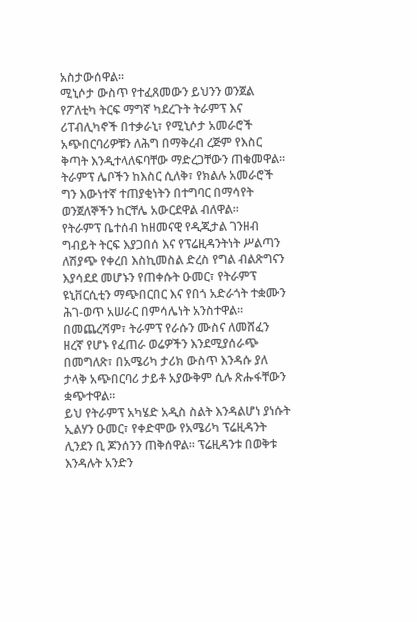አስታውሰዋል።
ሚኒሶታ ውስጥ የተፈጸመውን ይህንን ወንጀል የፖለቲካ ትርፍ ማግኛ ካደረጉት ትራምፕ እና ሪፐብሊካኖች በተቃራኒ፣ የሚኒሶታ አመራሮች አጭበርባሪዎቹን ለሕግ በማቅረብ ረጅም የእስር ቅጣት እንዲተላለፍባቸው ማድረጋቸውን ጠቁመዋል። ትራምፕ ሌቦችን ከእስር ሲለቅ፣ የክልሉ አመራሮች ግን እውነተኛ ተጠያቂነትን በተግባር በማሳየት ወንጀለኞችን ከርቸሌ አውርደዋል ብለዋል።
የትራምፕ ቤተሰብ ከዘመናዊ የዲጂታል ገንዘብ ግብይት ትርፍ እያጋበሰ እና የፕሬዚዳንትነት ሥልጣን ለሽያጭ የቀረበ እስኪመስል ድረስ የግል ብልጽግናን እያሳደደ መሆኑን የጠቀሱት ዑመር፣ የትራምፕ ዩኒቨርሲቲን ማጭበርበር እና የበጎ አድራጎት ተቋሙን ሕገ-ወጥ አሠራር በምሳሌነት አንስተዋል። በመጨረሻም፣ ትራምፕ የራሱን ሙስና ለመሸፈን ዘረኛ የሆኑ የፈጠራ ወሬዎችን እንደሚያሰራጭ በመግለጽ፣ በአሜሪካ ታሪክ ውስጥ እንዳሱ ያለ ታላቅ አጭበርባሪ ታይቶ አያውቅም ሲሉ ጽሑፋቸውን ቋጭተዋል።
ይህ የትራምፕ አካሄድ አዲስ ስልት እንዳልሆነ ያነሱት ኢልሃን ዑመር፣ የቀድሞው የአሜሪካ ፕሬዚዳንት ሊንደን ቢ ጆንሰንን ጠቅሰዋል። ፕሬዚዳንቱ በወቅቱ እንዳሉት አንድን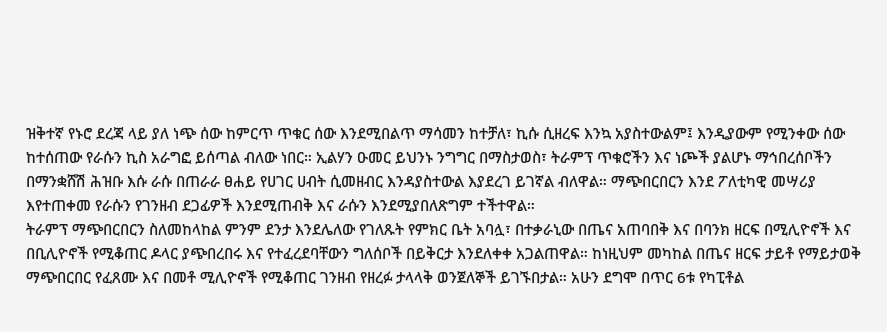ዝቅተኛ የኑሮ ደረጃ ላይ ያለ ነጭ ሰው ከምርጥ ጥቁር ሰው እንደሚበልጥ ማሳመን ከተቻለ፣ ኪሱ ሲዘረፍ እንኳ አያስተውልም፤ እንዲያውም የሚንቀው ሰው ከተሰጠው የራሱን ኪስ አራግፎ ይሰጣል ብለው ነበር። ኢልሃን ዑመር ይህንኑ ንግግር በማስታወስ፣ ትራምፕ ጥቁሮችን እና ነጮች ያልሆኑ ማኅበረሰቦችን በማንቋሸሽ ሕዝቡ እሱ ራሱ በጠራራ ፀሐይ የሀገር ሀብት ሲመዘብር እንዳያስተውል እያደረገ ይገኛል ብለዋል። ማጭበርበርን እንደ ፖለቲካዊ መሣሪያ እየተጠቀመ የራሱን የገንዘብ ደጋፊዎች እንደሚጠብቅ እና ራሱን እንደሚያበለጽግም ተችተዋል።
ትራምፕ ማጭበርበርን ስለመከላከል ምንም ደንታ እንደሌለው የገለጹት የምክር ቤት አባሏ፣ በተቃራኒው በጤና አጠባበቅ እና በባንክ ዘርፍ በሚሊዮኖች እና በቢሊዮኖች የሚቆጠር ዶላር ያጭበረበሩ እና የተፈረደባቸውን ግለሰቦች በይቅርታ እንደለቀቀ አጋልጠዋል። ከነዚህም መካከል በጤና ዘርፍ ታይቶ የማይታወቅ ማጭበርበር የፈጸሙ እና በመቶ ሚሊዮኖች የሚቆጠር ገንዘብ የዘረፉ ታላላቅ ወንጀለኞች ይገኙበታል። አሁን ደግሞ በጥር 6ቱ የካፒቶል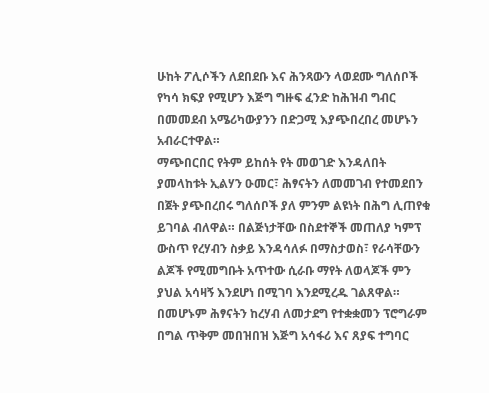ሁከት ፖሊሶችን ለደበደቡ እና ሕንጻውን ላወደሙ ግለሰቦች የካሳ ክፍያ የሚሆን እጅግ ግዙፍ ፈንድ ከሕዝብ ግብር በመመደብ አሜሪካውያንን በድጋሚ እያጭበረበረ መሆኑን አብራርተዋል።
ማጭበርበር የትም ይከሰት የት መወገድ እንዳለበት ያመላከቱት ኢልሃን ዑመር፣ ሕፃናትን ለመመገብ የተመደበን በጀት ያጭበረበሩ ግለሰቦች ያለ ምንም ልዩነት በሕግ ሊጠየቁ ይገባል ብለዋል። በልጅነታቸው በስደተኞች መጠለያ ካምፕ ውስጥ የረሃብን ስቃይ እንዳሳለፉ በማስታወስ፣ የራሳቸውን ልጆች የሚመግቡት አጥተው ሲራቡ ማየት ለወላጆች ምን ያህል አሳዛኝ እንደሆነ በሚገባ እንደሚረዱ ገልጸዋል። በመሆኑም ሕፃናትን ከረሃብ ለመታደግ የተቋቋመን ፕሮግራም በግል ጥቅም መበዝበዝ እጅግ አሳፋሪ እና ጸያፍ ተግባር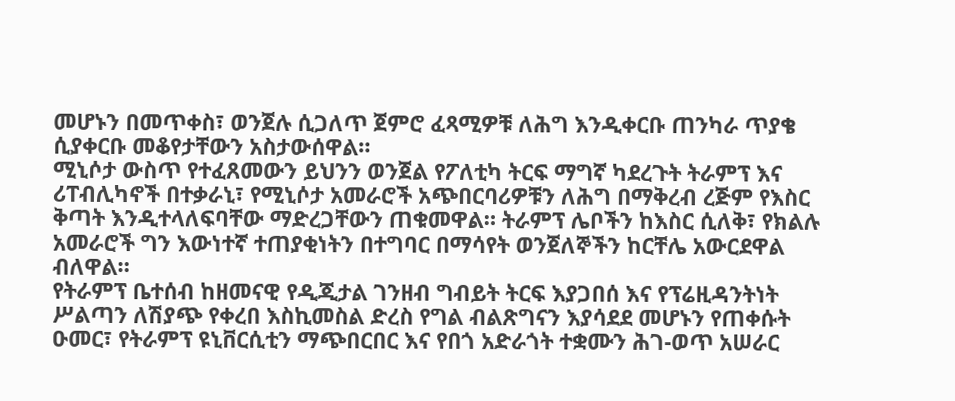መሆኑን በመጥቀስ፣ ወንጀሉ ሲጋለጥ ጀምሮ ፈጻሚዎቹ ለሕግ እንዲቀርቡ ጠንካራ ጥያቄ ሲያቀርቡ መቆየታቸውን አስታውሰዋል።
ሚኒሶታ ውስጥ የተፈጸመውን ይህንን ወንጀል የፖለቲካ ትርፍ ማግኛ ካደረጉት ትራምፕ እና ሪፐብሊካኖች በተቃራኒ፣ የሚኒሶታ አመራሮች አጭበርባሪዎቹን ለሕግ በማቅረብ ረጅም የእስር ቅጣት እንዲተላለፍባቸው ማድረጋቸውን ጠቁመዋል። ትራምፕ ሌቦችን ከእስር ሲለቅ፣ የክልሉ አመራሮች ግን እውነተኛ ተጠያቂነትን በተግባር በማሳየት ወንጀለኞችን ከርቸሌ አውርደዋል ብለዋል።
የትራምፕ ቤተሰብ ከዘመናዊ የዲጂታል ገንዘብ ግብይት ትርፍ እያጋበሰ እና የፕሬዚዳንትነት ሥልጣን ለሽያጭ የቀረበ እስኪመስል ድረስ የግል ብልጽግናን እያሳደደ መሆኑን የጠቀሱት ዑመር፣ የትራምፕ ዩኒቨርሲቲን ማጭበርበር እና የበጎ አድራጎት ተቋሙን ሕገ-ወጥ አሠራር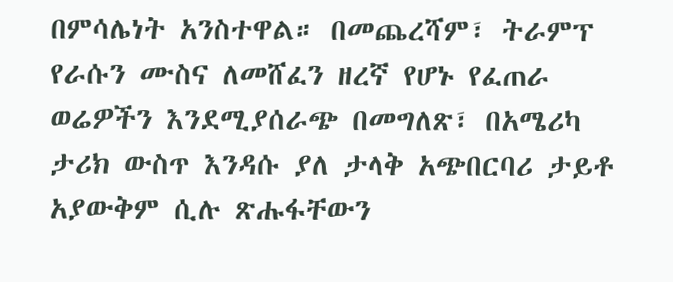በምሳሌነት አንስተዋል። በመጨረሻም፣ ትራምፕ የራሱን ሙስና ለመሸፈን ዘረኛ የሆኑ የፈጠራ ወሬዎችን እንደሚያሰራጭ በመግለጽ፣ በአሜሪካ ታሪክ ውስጥ እንዳሱ ያለ ታላቅ አጭበርባሪ ታይቶ አያውቅም ሲሉ ጽሑፋቸውን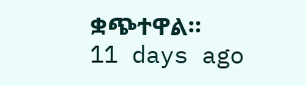ቋጭተዋል።
11 days ago